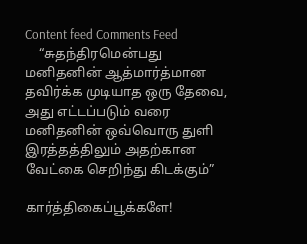Content feed Comments Feed
    “சுதந்திரமென்பது மனிதனின் ஆத்மார்த்மான தவிர்க்க முடியாத ஒரு தேவை, அது எட்டப்படும் வரை மனிதனின் ஒவ்வொரு துளி இரத்தத்திலும் அதற்கான வேட்கை செறிந்து கிடக்கும்”

கார்த்திகைப்பூக்களே!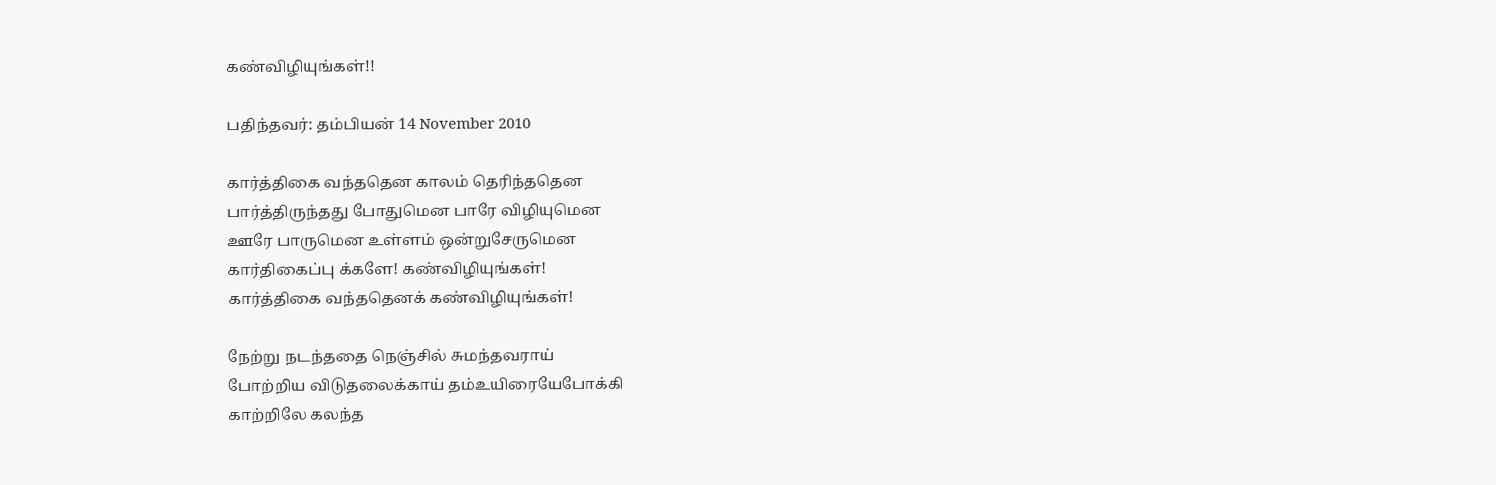கண்விழியுங்கள்!!

பதிந்தவர்: தம்பியன் 14 November 2010

கார்த்திகை வந்ததென காலம் தெரிந்ததென
பார்த்திருந்தது போதுமென பாரே விழியுமென
ஊரே பாருமென உள்ளம் ஒன்றுசேருமென
கார்திகைப்பு க்களே! கண்விழியுங்கள்!
கார்த்திகை வந்ததெனக் கண்விழியுங்கள்!

நேற்று நடந்ததை நெஞ்சில் சுமந்தவராய்
போற்றிய விடுதலைக்காய் தம்உயிரையேபோக்கி
காற்றிலே கலந்த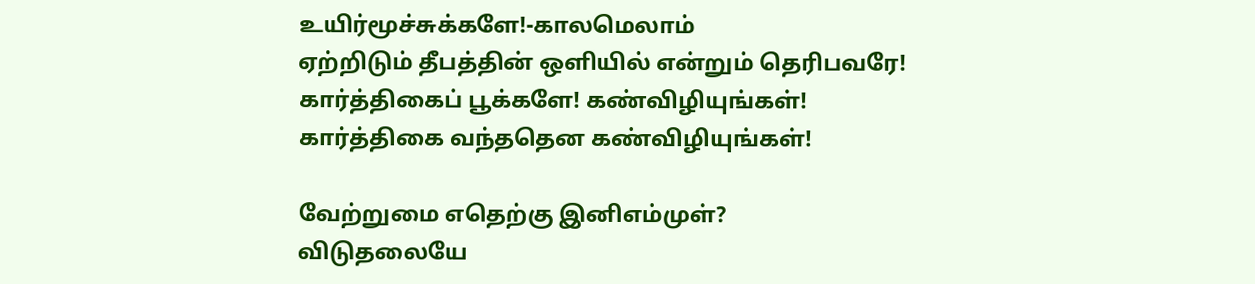உயிர்மூச்சுக்களே!-காலமெலாம்
ஏற்றிடும் தீபத்தின் ஒளியில் என்றும் தெரிபவரே!
கார்த்திகைப் பூக்களே! கண்விழியுங்கள்!
கார்த்திகை வந்ததென கண்விழியுங்கள்!

வேற்றுமை எதெற்கு இனிஎம்முள்?
விடுதலையே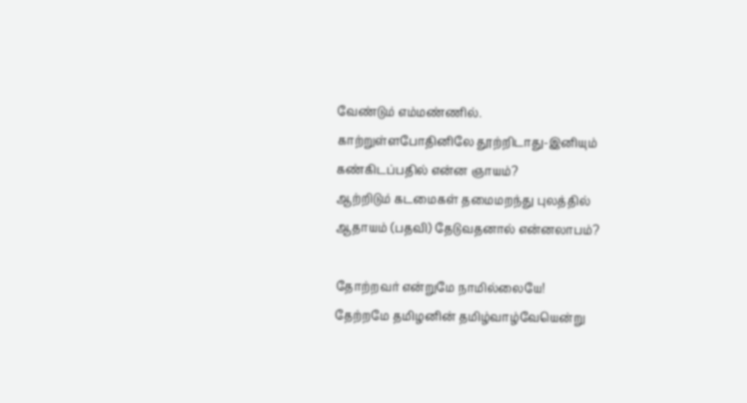வேண்டும் எம்மண்ணில்.
காற்றுள்ளபோதினிலே தூற்றிடாது-இனியும்
கண்கிடப்பதில் என்ன ஞாயம்?
ஆற்றிடும் கடமைகள் தமைமறந்து புலத்தில்
ஆதாயம் (பதவி) தேடுவதனால் என்னலாபம்?

தோற்றவர் என்றுமே நாமில்லையே!
தேற்றமே தமிழனின் தமிழ்வாழ்வேயென்று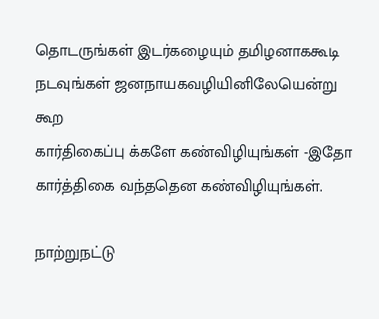தொடருங்கள் இடர்கழையும் தமிழனாககூடி
நடவுங்கள் ஜனநாயகவழியினிலேயென்று கூற
கார்திகைப்பு க்களே கண்விழியுங்கள் -இதோ
கார்த்திகை வந்ததென கண்விழியுங்கள்.

நாற்றுநட்டு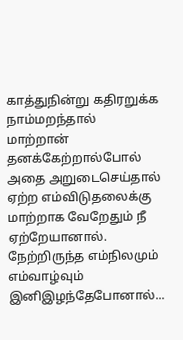காத்துநின்று கதிரறுக்க நாம்மறந்தால்
மாற்றான் தனக்கேற்றால்போல் அதை அறுடைசெய்தால்
ஏற்ற எம்விடுதலைக்கு மாற்றாக வேறேதும் நீ ஏற்றேயானால்.
நேற்றிருந்த எம்நிலமும் எம்வாழ்வும் இனிஇழந்தேபோனால்...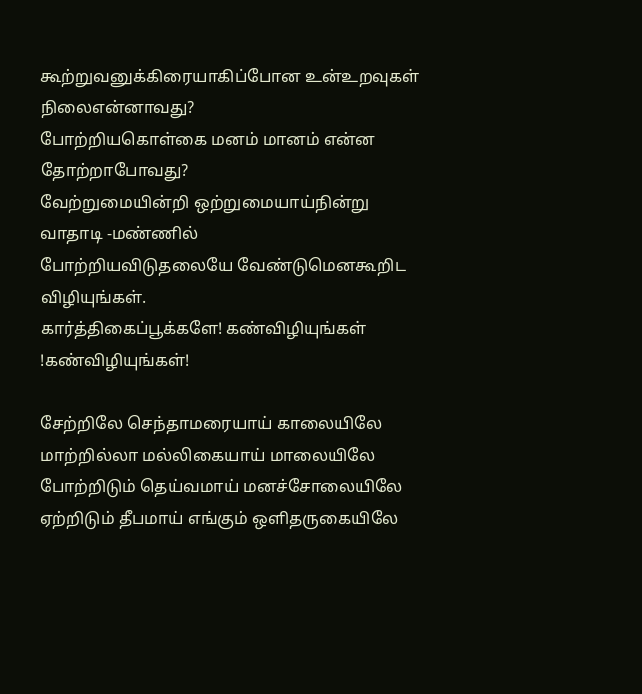கூற்றுவனுக்கிரையாகிப்போன உன்உறவுகள் நிலைஎன்னாவது?
போற்றியகொள்கை மனம் மானம் என்ன தோற்றாபோவது?
வேற்றுமையின்றி ஒற்றுமையாய்நின்று வாதாடி -மண்ணில்
போற்றியவிடுதலையே வேண்டுமெனகூறிட விழியுங்கள்.
கார்த்திகைப்பூக்களே! கண்விழியுங்கள் !கண்விழியுங்கள்!

சேற்றிலே செந்தாமரையாய் காலையிலே
மாற்றில்லா மல்லிகையாய் மாலையிலே
போற்றிடும் தெய்வமாய் மனச்சோலையிலே
ஏற்றிடும் தீபமாய் எங்கும் ஒளிதருகையிலே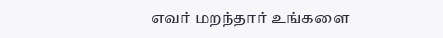எவர் மறந்தார் உங்களை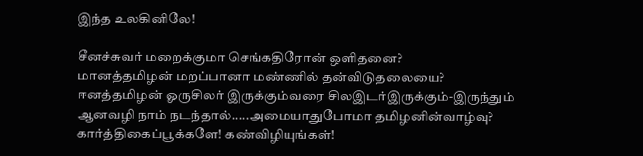இந்த உலகினிலே!

சீனச்சுவர் மறைக்குமா செங்கதிரோன் ஒளிதனை?
மானத்தமிழன் மறப்பானா மண்ணில் தன்விடுதலையை?
ஈனத்தமிழன் ஓருசிலர் இருக்கும்வரை சிலஇடர்இருக்கும்-இருந்தும்
ஆனவழி நாம் நடந்தால்.....அமையாதுபோமா தமிழனின்வாழ்வு?
கார்த்திகைப்பூக்களே! கண்விழியுங்கள்!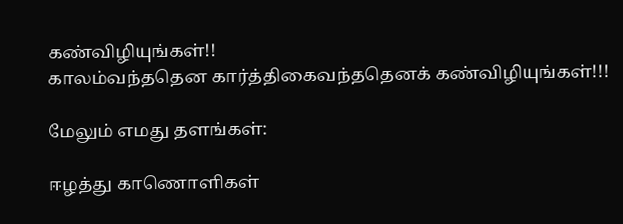கண்விழியுங்கள்!!
காலம்வந்ததென கார்த்திகைவந்ததெனக் கண்விழியுங்கள்!!!

மேலும் எமது தளங்கள்:

ஈழத்து காணொளிகள்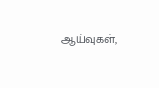ஆய்வுகள்,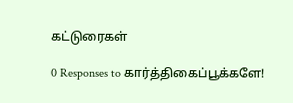கட்டுரைகள்

0 Responses to கார்த்திகைப்பூக்களே!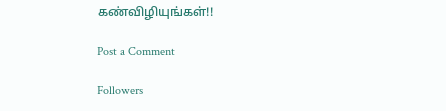கண்விழியுங்கள்!!

Post a Comment

Followers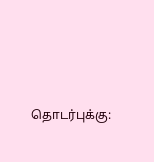தொடர்புக்கு: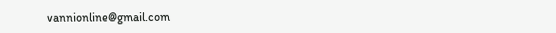vannionline@gmail.com